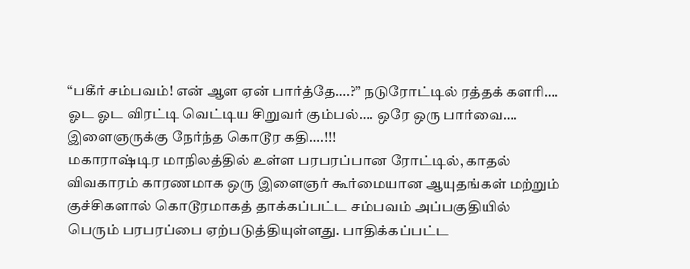“பகீர் சம்பவம்! என் ஆள ஏன் பார்த்தே….?” நடுரோட்டில் ரத்தக் களரி…. ஓட ஓட விரட்டி வெட்டிய சிறுவர் கும்பல்…. ஒரே ஒரு பார்வை…. இளைஞருக்கு நேர்ந்த கொடூர கதி….!!!
மகாராஷ்டிர மாநிலத்தில் உள்ள பரபரப்பான ரோட்டில், காதல் விவகாரம் காரணமாக ஒரு இளைஞர் கூர்மையான ஆயுதங்கள் மற்றும் குச்சிகளால் கொடூரமாகத் தாக்கப்பட்ட சம்பவம் அப்பகுதியில் பெரும் பரபரப்பை ஏற்படுத்தியுள்ளது. பாதிக்கப்பட்ட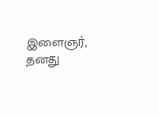இளைஞர், தனது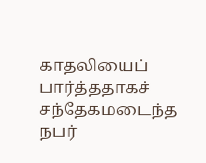காதலியைப் பார்த்ததாகச் சந்தேகமடைந்த நபர்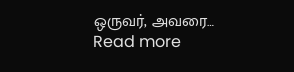ஒருவர், அவரை…
Read more